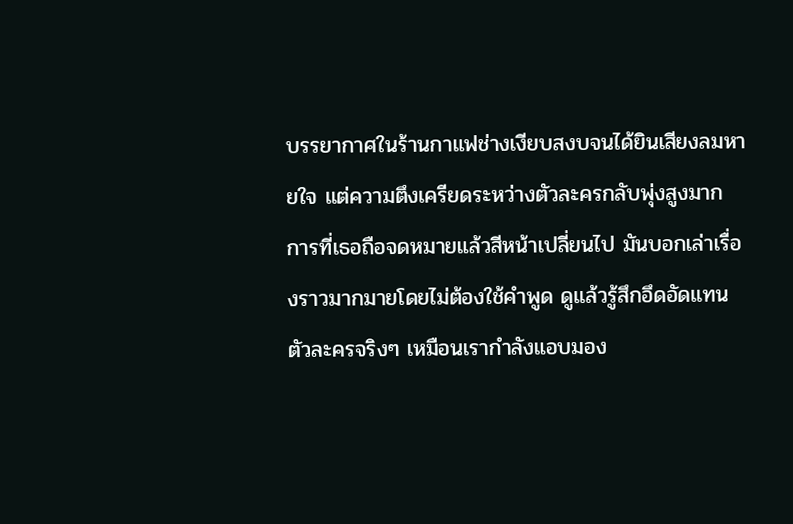บรรยากาศในร้านกาแฟช่างเงียบสงบจนได้ยินเสียงลมหายใจ แต่ความตึงเครียดระหว่างตัวละครกลับพุ่งสูงมาก การที่เธอถือจดหมายแล้วสีหน้าเปลี่ยนไป มันบอกเล่าเรื่องราวมากมายโดยไม่ต้องใช้คำพูด ดูแล้วรู้สึกอึดอัดแทนตัวละครจริงๆ เหมือนเรากำลังแอบมอง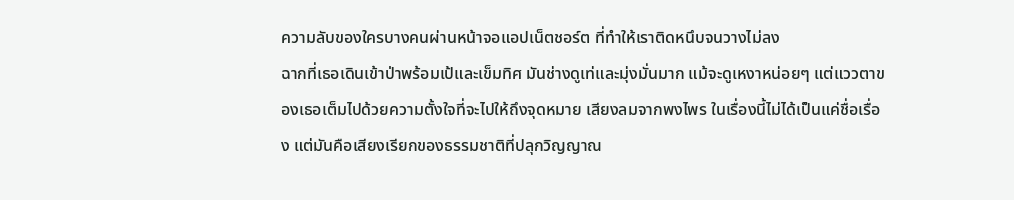ความลับของใครบางคนผ่านหน้าจอแอปเน็ตชอร์ต ที่ทำให้เราติดหนึบจนวางไม่ลง
ฉากที่เธอเดินเข้าป่าพร้อมเป้และเข็มทิศ มันช่างดูเท่และมุ่งมั่นมาก แม้จะดูเหงาหน่อยๆ แต่แววตาของเธอเต็มไปด้วยความตั้งใจที่จะไปให้ถึงจุดหมาย เสียงลมจากพงไพร ในเรื่องนี้ไม่ได้เป็นแค่ชื่อเรื่อง แต่มันคือเสียงเรียกของธรรมชาติที่ปลุกวิญญาณ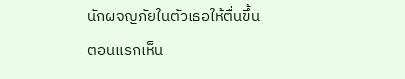นักผจญภัยในตัวเธอให้ตื่นขึ้น
ตอนแรกเห็น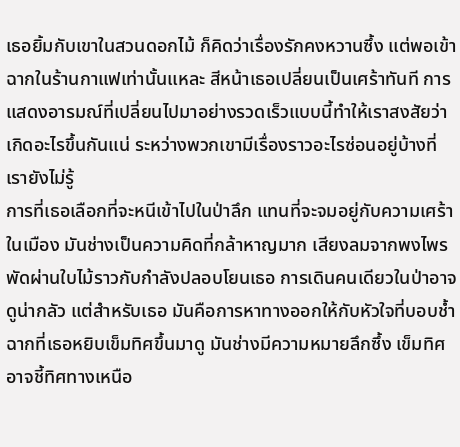เธอยิ้มกับเขาในสวนดอกไม้ ก็คิดว่าเรื่องรักคงหวานซึ้ง แต่พอเข้าฉากในร้านกาแฟเท่านั้นแหละ สีหน้าเธอเปลี่ยนเป็นเศร้าทันที การแสดงอารมณ์ที่เปลี่ยนไปมาอย่างรวดเร็วแบบนี้ทำให้เราสงสัยว่าเกิดอะไรขึ้นกันแน่ ระหว่างพวกเขามีเรื่องราวอะไรซ่อนอยู่บ้างที่เรายังไม่รู้
การที่เธอเลือกที่จะหนีเข้าไปในป่าลึก แทนที่จะจมอยู่กับความเศร้าในเมือง มันช่างเป็นความคิดที่กล้าหาญมาก เสียงลมจากพงไพร พัดผ่านใบไม้ราวกับกำลังปลอบโยนเธอ การเดินคนเดียวในป่าอาจดูน่ากลัว แต่สำหรับเธอ มันคือการหาทางออกให้กับหัวใจที่บอบช้ำ
ฉากที่เธอหยิบเข็มทิศขึ้นมาดู มันช่างมีความหมายลึกซึ้ง เข็มทิศอาจชี้ทิศทางเหนือ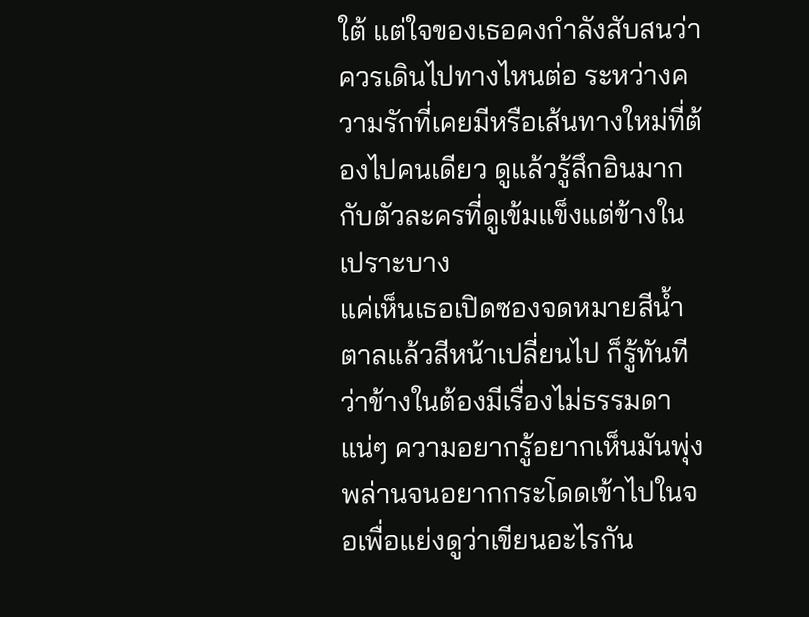ใต้ แต่ใจของเธอคงกำลังสับสนว่าควรเดินไปทางไหนต่อ ระหว่างความรักที่เคยมีหรือเส้นทางใหม่ที่ต้องไปคนเดียว ดูแล้วรู้สึกอินมากกับตัวละครที่ดูเข้มแข็งแต่ข้างในเปราะบาง
แค่เห็นเธอเปิดซองจดหมายสีน้ำตาลแล้วสีหน้าเปลี่ยนไป ก็รู้ทันทีว่าข้างในต้องมีเรื่องไม่ธรรมดาแน่ๆ ความอยากรู้อยากเห็นมันพุ่งพล่านจนอยากกระโดดเข้าไปในจอเพื่อแย่งดูว่าเขียนอะไรกัน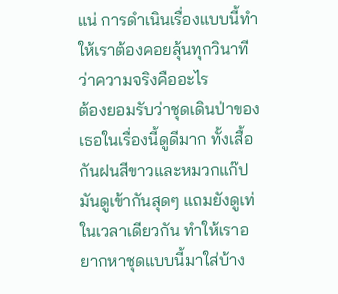แน่ การดำเนินเรื่องแบบนี้ทำให้เราต้องคอยลุ้นทุกวินาทีว่าความจริงคืออะไร
ต้องยอมรับว่าชุดเดินป่าของเธอในเรื่องนี้ดูดีมาก ทั้งเสื้อกันฝนสีขาวและหมวกแก๊ป มันดูเข้ากันสุดๆ แถมยังดูเท่ในเวลาเดียวกัน ทำให้เราอยากหาชุดแบบนี้มาใส่บ้าง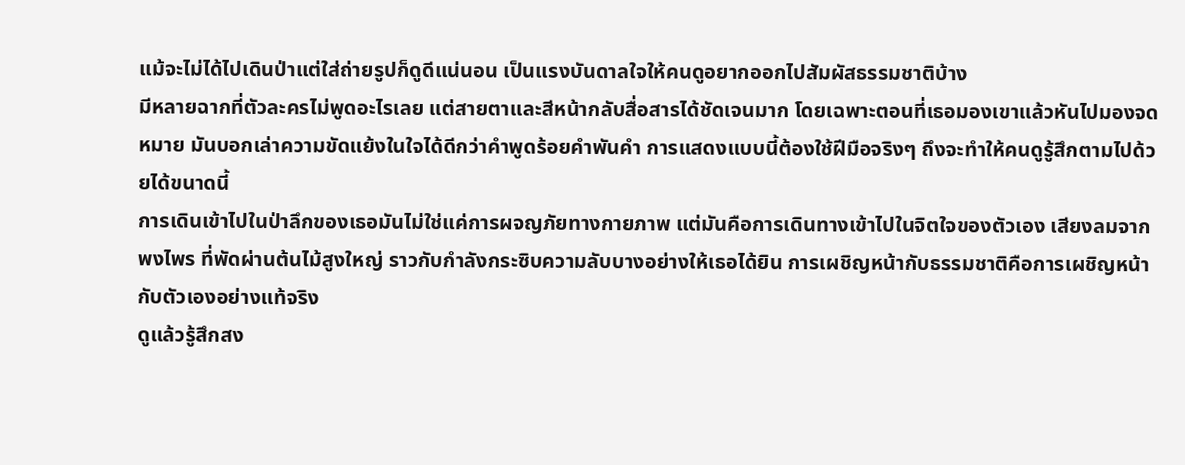แม้จะไม่ได้ไปเดินป่าแต่ใส่ถ่ายรูปก็ดูดีแน่นอน เป็นแรงบันดาลใจให้คนดูอยากออกไปสัมผัสธรรมชาติบ้าง
มีหลายฉากที่ตัวละครไม่พูดอะไรเลย แต่สายตาและสีหน้ากลับสื่อสารได้ชัดเจนมาก โดยเฉพาะตอนที่เธอมองเขาแล้วหันไปมองจดหมาย มันบอกเล่าความขัดแย้งในใจได้ดีกว่าคำพูดร้อยคำพันคำ การแสดงแบบนี้ต้องใช้ฝีมือจริงๆ ถึงจะทำให้คนดูรู้สึกตามไปด้วยได้ขนาดนี้
การเดินเข้าไปในป่าลึกของเธอมันไม่ใช่แค่การผจญภัยทางกายภาพ แต่มันคือการเดินทางเข้าไปในจิตใจของตัวเอง เสียงลมจากพงไพร ที่พัดผ่านต้นไม้สูงใหญ่ ราวกับกำลังกระซิบความลับบางอย่างให้เธอได้ยิน การเผชิญหน้ากับธรรมชาติคือการเผชิญหน้ากับตัวเองอย่างแท้จริง
ดูแล้วรู้สึกสง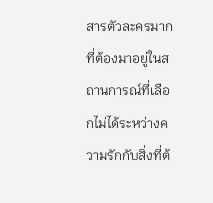สารตัวละครมาก ที่ต้องมาอยู่ในสถานการณ์ที่เลือกไม่ได้ระหว่างความรักกับสิ่งที่ต้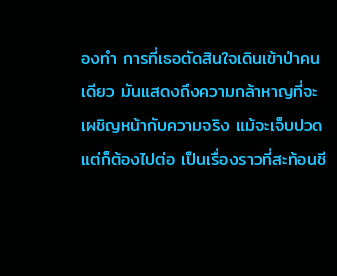องทำ การที่เธอตัดสินใจเดินเข้าป่าคนเดียว มันแสดงถึงความกล้าหาญที่จะเผชิญหน้ากับความจริง แม้จะเจ็บปวดแต่ก็ต้องไปต่อ เป็นเรื่องราวที่สะท้อนชี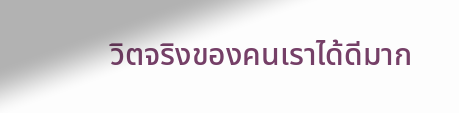วิตจริงของคนเราได้ดีมาก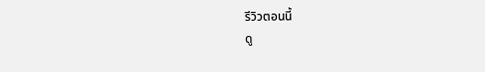รีวิวตอนนี้
ดู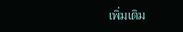เพิ่มเติม